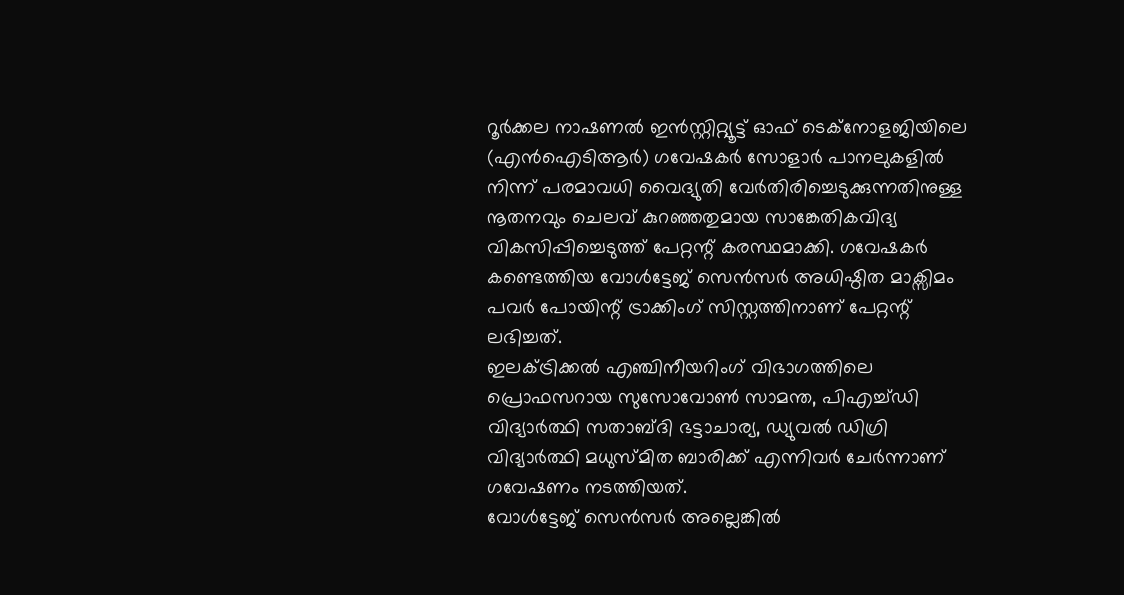റൂർക്കല നാഷണൽ ഇൻസ്റ്റിറ്റ്യൂട്ട് ഓഫ് ടെക്നോളജിയിലെ (എൻഐടിആർ) ഗവേഷകർ സോളാർ പാനലുകളിൽ നിന്ന് പരമാവധി വൈദ്യുതി വേർതിരിച്ചെടുക്കുന്നതിനുള്ള നൂതനവും ചെലവ് കുറഞ്ഞതുമായ സാങ്കേതികവിദ്യ വികസിപ്പിച്ചെടുത്ത് പേറ്റന്റ് കരസ്ഥമാക്കി. ഗവേഷകർ കണ്ടെത്തിയ വോൾട്ടേജ് സെൻസർ അധിഷ്ഠിത മാക്സിമം പവർ പോയിന്റ് ട്രാക്കിംഗ് സിസ്റ്റത്തിനാണ് പേറ്റന്റ് ലഭിച്ചത്.
ഇലക്ട്രിക്കൽ എഞ്ചിനീയറിംഗ് വിഭാഗത്തിലെ പ്രൊഫസറായ സുസോവോൺ സാമന്ത, പിഎച്ച്ഡി വിദ്യാർത്ഥി സതാബ്ദി ഭട്ടാചാര്യ, ഡ്യുവൽ ഡിഗ്രി വിദ്യാർത്ഥി മധുസ്മിത ബാരിക്ക് എന്നിവർ ചേർന്നാണ് ഗവേഷണം നടത്തിയത്.
വോൾട്ടേജ് സെൻസർ അല്ലെങ്കിൽ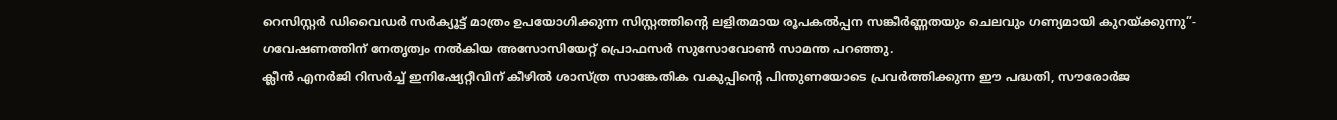റെസിസ്റ്റർ ഡിവൈഡർ സർക്യൂട്ട് മാത്രം ഉപയോഗിക്കുന്ന സിസ്റ്റത്തിന്റെ ലളിതമായ രൂപകൽപ്പന സങ്കീർണ്ണതയും ചെലവും ഗണ്യമായി കുറയ്ക്കുന്നു”- ഗവേഷണത്തിന് നേതൃത്വം നൽകിയ അസോസിയേറ്റ് പ്രൊഫസർ സുസോവോൺ സാമന്ത പറഞ്ഞു.
ക്ലീൻ എനർജി റിസർച്ച് ഇനിഷ്യേറ്റീവിന് കീഴിൽ ശാസ്ത്ര സാങ്കേതിക വകുപ്പിന്റെ പിന്തുണയോടെ പ്രവർത്തിക്കുന്ന ഈ പദ്ധതി, സൗരോർജ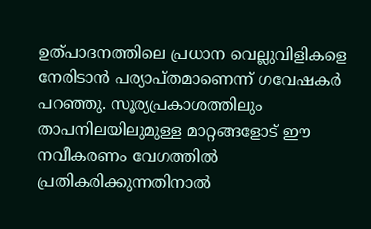ഉത്പാദനത്തിലെ പ്രധാന വെല്ലുവിളികളെ നേരിടാൻ പര്യാപ്തമാണെന്ന് ഗവേഷകർ പറഞ്ഞു. സൂര്യപ്രകാശത്തിലും താപനിലയിലുമുള്ള മാറ്റങ്ങളോട് ഈ നവീകരണം വേഗത്തിൽ പ്രതികരിക്കുന്നതിനാൽ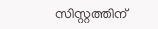സിസ്റ്റത്തിന്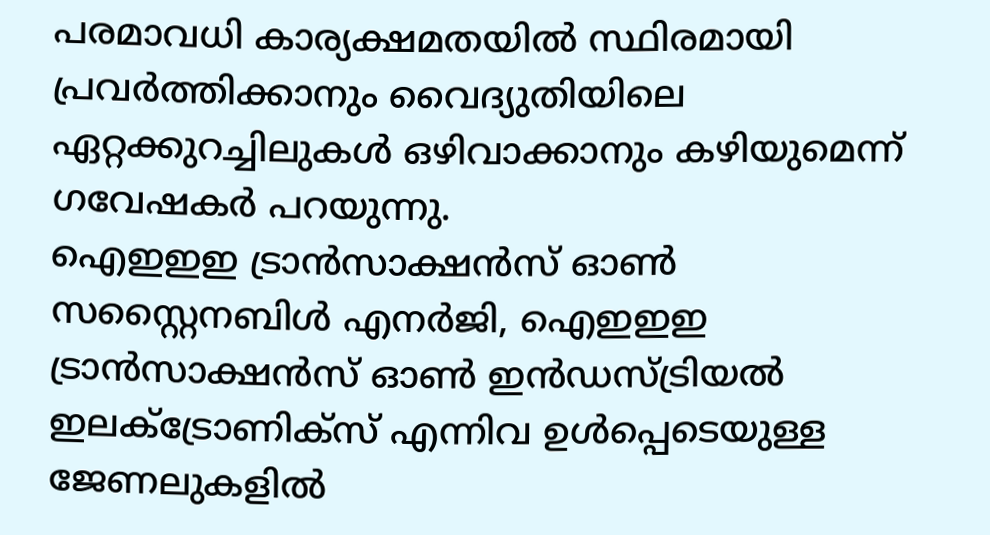പരമാവധി കാര്യക്ഷമതയിൽ സ്ഥിരമായി പ്രവർത്തിക്കാനും വൈദ്യുതിയിലെ ഏറ്റക്കുറച്ചിലുകൾ ഒഴിവാക്കാനും കഴിയുമെന്ന് ഗവേഷകർ പറയുന്നു.
ഐഇഇഇ ട്രാൻസാക്ഷൻസ് ഓൺ സസ്റ്റൈനബിൾ എനർജി, ഐഇഇഇ ട്രാൻസാക്ഷൻസ് ഓൺ ഇൻഡസ്ട്രിയൽ ഇലക്ട്രോണിക്സ് എന്നിവ ഉൾപ്പെടെയുള്ള ജേണലുകളിൽ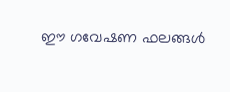ഈ ഗവേഷണ ഫലങ്ങൾ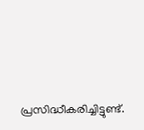പ്രസിദ്ധീകരിച്ചിട്ടുണ്ട്.